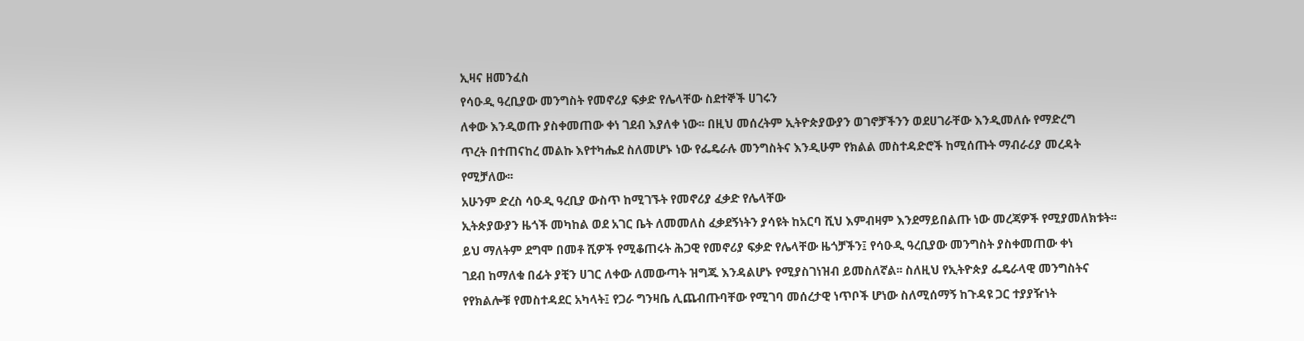ኢዛና ዘመንፈስ
የሳዑዲ ዓረቢያው መንግስት የመኖሪያ ፍቃድ የሌላቸው ስደተኞች ሀገሩን
ለቀው እንዲወጡ ያስቀመጠው ቀነ ገደብ እያለቀ ነው፡፡ በዚህ መሰረትም ኢትዮጵያውያን ወገኖቻችንን ወደሀገራቸው እንዲመለሱ የማድረግ
ጥረት በተጠናከረ መልኩ እየተካሔደ ስለመሆኑ ነው የፌዴራሉ መንግስትና እንዲሁም የክልል መስተዳድሮች ከሚሰጡት ማብራሪያ መረዳት
የሚቻለው፡፡
አሁንም ድረስ ሳዑዲ ዓረቢያ ውስጥ ከሚገኙት የመኖሪያ ፈቃድ የሌላቸው
ኢትጵያውያን ዜጎች መካከል ወደ አገር ቤት ለመመለስ ፈቃደኝነትን ያሳዩት ከአርባ ሺህ እምብዛም እንደማይበልጡ ነው መረጃዎች የሚያመለክቱት፡፡
ይህ ማለትም ደግሞ በመቶ ሺዎች የሚቆጠሩት ሕጋዊ የመኖሪያ ፍቃድ የሌላቸው ዜጎቻችን፤ የሳዑዲ ዓረቢያው መንግስት ያስቀመጠው ቀነ
ገደብ ከማለቁ በፊት ያቺን ሀገር ለቀው ለመውጣት ዝግጁ እንዳልሆኑ የሚያስገነዝብ ይመስለኛል፡፡ ስለዚህ የኢትዮጵያ ፌዴራላዊ መንግስትና
የየክልሎቹ የመስተዳደር አካላት፤ የጋራ ግንዛቤ ሊጨብጡባቸው የሚገባ መሰረታዊ ነጥቦች ሆነው ስለሚሰማኝ ከጉዳዩ ጋር ተያያዥነት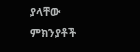ያላቸው ምክንያቶች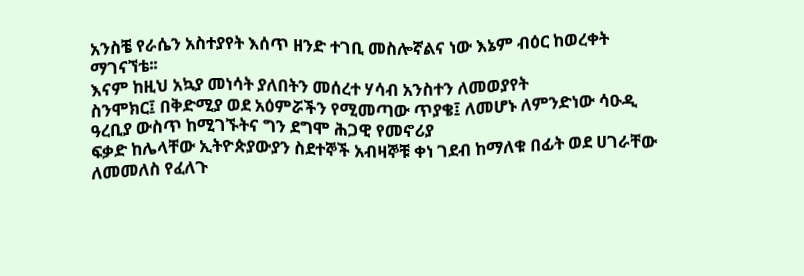አንስቼ የራሴን አስተያየት እሰጥ ዘንድ ተገቢ መስሎኛልና ነው እኔም ብዕር ከወረቀት ማገናኘቴ፡፡
እናም ከዚህ አኳያ መነሳት ያለበትን መሰረተ ሃሳብ አንስተን ለመወያየት
ስንሞክር፤ በቅድሚያ ወደ አዕምሯችን የሚመጣው ጥያቄ፤ ለመሆኑ ለምንድነው ሳዑዲ ዓረቢያ ውስጥ ከሚገኙትና ግን ደግሞ ሕጋዊ የመኖሪያ
ፍቃድ ከሌላቸው ኢትዮጵያውያን ስደተኞች አብዛኞቹ ቀነ ገደብ ከማለቁ በፊት ወደ ሀገራቸው ለመመለስ የፈለጉ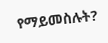የማይመስሉት?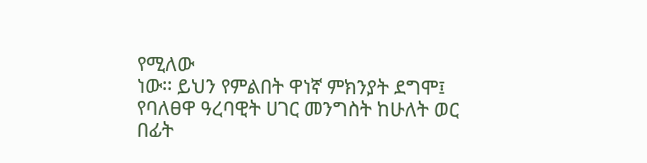የሚለው
ነው፡፡ ይህን የምልበት ዋነኛ ምክንያት ደግሞ፤ የባለፀዋ ዓረባዊት ሀገር መንግስት ከሁለት ወር በፊት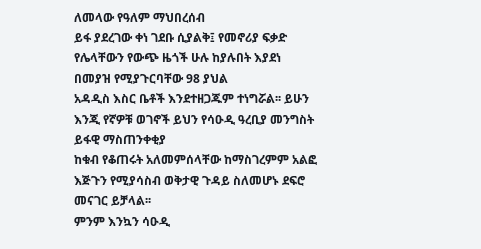ለመላው የዓለም ማህበረሰብ
ይፋ ያደረገው ቀነ ገደቡ ሲያልቅ፤ የመኖሪያ ፍቃድ የሌላቸውን የውጭ ዜጎች ሁሉ ከያሉበት እያደነ በመያዝ የሚያጉርባቸው 98 ያህል
አዳዲስ እስር ቤቶች እንደተዘጋጁም ተነግሯል፡፡ ይሁን እንጂ የኛዎቹ ወገኖች ይህን የሳዑዲ ዓረቢያ መንግስት ይፋዊ ማስጠንቀቂያ
ከቁብ የቆጠሩት አለመምሰላቸው ከማስገረምም አልፎ እጅጉን የሚያሳስብ ወቅታዊ ጉዳይ ስለመሆኑ ደፍሮ መናገር ይቻላል፡፡
ምንም እንኳን ሳዑዲ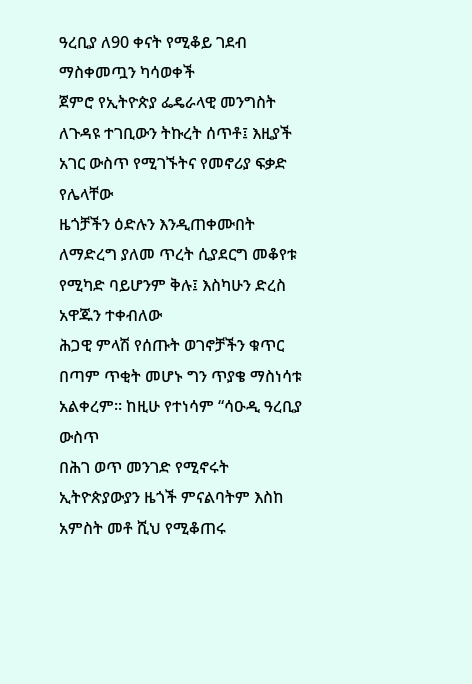ዓረቢያ ለ90 ቀናት የሚቆይ ገደብ ማስቀመጧን ካሳወቀች
ጀምሮ የኢትዮጵያ ፌዴራላዊ መንግስት ለጉዳዩ ተገቢውን ትኩረት ሰጥቶ፤ እዚያች አገር ውስጥ የሚገኙትና የመኖሪያ ፍቃድ የሌላቸው
ዜጎቻችን ዕድሉን እንዲጠቀሙበት ለማድረግ ያለመ ጥረት ሲያደርግ መቆየቱ የሚካድ ባይሆንም ቅሉ፤ እስካሁን ድረስ አዋጁን ተቀብለው
ሕጋዊ ምላሽ የሰጡት ወገኖቻችን ቁጥር በጣም ጥቂት መሆኑ ግን ጥያቄ ማስነሳቱ አልቀረም፡፡ ከዚሁ የተነሳም “ሳዑዲ ዓረቢያ ውስጥ
በሕገ ወጥ መንገድ የሚኖሩት ኢትዮጵያውያን ዜጎች ምናልባትም እስከ አምስት መቶ ሺህ የሚቆጠሩ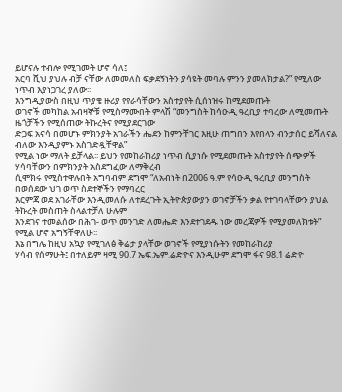ይሆናሉ ተብሎ የሚገመት ሆኖ ሳለ፤
አርባ ሺህ ያህሉ ብቻ ናቸው ለመመለስ ፍቃደኝነትን ያሳዩት መባሉ ምንን ያመለክታል?” የሚለው ነጥብ እያነጋገረ ያለው፡፡
እንግዲያውስ በዚህ ጥያቄ ዙሪያ የየራሳቸውን አስተያየት ሲሰነዝሩ ከሚደመጡት
ወገኖች መካከል አብዛኞቹ የሚስማሙበት ምላሽ “መንግስት ከሳዑዲ ዓረቢያ ተባረው ለሚመጡት ዜጎቻችን የሚሰጠው ትኩረትና የሚያደርገው
ድጋፍ አናሳ በመሆኑ ምክንያት አገራችን ሔደን ከምንቸገር እዚሁ ጠግበን እየበላን ብንታሰር ይሻለናል ብለው እንዲያምኑ አስገድዷቸዋል”
የሚል ነው ማለት ይቻላል፡፡ ይህን የመከራከሪያ ነጥብ ሲያነሱ የሚደመጡት አስተያየት ሰጭዎች ሃሳባቸውን በምክንያት አስደግፈው ለማቅረብ
ሲሞክሩ የሚስተዋሉበት አግባብም ደግሞ “ለአብነት በ2006 ዓ.ም የሳዑዲ ዓረቢያ መንግስት በወሰደው ህገ ወጥ ስደተኞችን የማባረር
እርምጃ ወደ አገራቸው እንዲመለሱ ለተደረጉት ኢትዮጵያውያን ወገኖቻችን ቃል የተገባላቸውን ያህል ትኩረት መስጠት ስላልተቻለ ሁሉም
እንደገና ተመልሰው በሕገ- ወጥ መንገድ ለመሔድ እንደተገደዱ ነው መረጃዎች የሚያመለክቱት” የሚል ሆኖ አግኝቸዋለሁ፡፡
እኔ በግሌ ከዚህ አኳያ የሚገለፅ ቅሬታ ያላቸው ወገኖች የሚያነሱትን የመከራከሪያ
ሃሳብ የሰማሁት፤ በተለይም ዛሚ 90.7 ኤፍ.ኤም.ሬድዮና እንዲሁም ደግሞ ፋና 98.1 ሬድዮ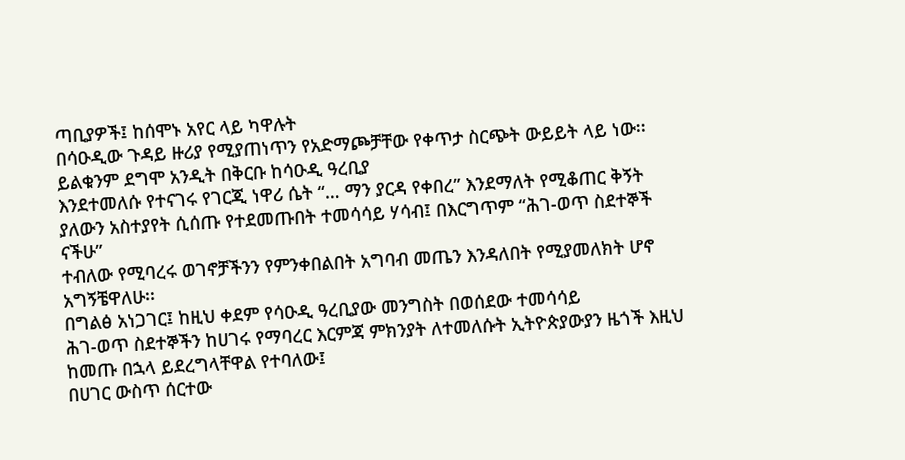ጣቢያዎች፤ ከሰሞኑ አየር ላይ ካዋሉት
በሳዑዲው ጉዳይ ዙሪያ የሚያጠነጥን የአድማጮቻቸው የቀጥታ ስርጭት ውይይት ላይ ነው፡፡ ይልቁንም ደግሞ አንዲት በቅርቡ ከሳዑዲ ዓረቢያ
እንደተመለሱ የተናገሩ የገርጂ ነዋሪ ሴት “… ማን ያርዳ የቀበረ” እንደማለት የሚቆጠር ቅኝት ያለውን አስተያየት ሲሰጡ የተደመጡበት ተመሳሳይ ሃሳብ፤ በእርግጥም “ሕገ-ወጥ ስደተኞች ናችሁ”
ተብለው የሚባረሩ ወገኖቻችንን የምንቀበልበት አግባብ መጤን እንዳለበት የሚያመለክት ሆኖ አግኝቼዋለሁ፡፡
በግልፅ አነጋገር፤ ከዚህ ቀደም የሳዑዲ ዓረቢያው መንግስት በወሰደው ተመሳሳይ
ሕገ-ወጥ ስደተኞችን ከሀገሩ የማባረር እርምጃ ምክንያት ለተመለሱት ኢትዮጵያውያን ዜጎች እዚህ ከመጡ በኋላ ይደረግላቸዋል የተባለው፤
በሀገር ውስጥ ሰርተው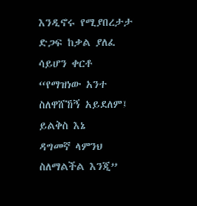እንዲኖሩ የሚያበረታታ ድጋፍ ከቃል ያለፈ ሳይሆን ቀርቶ “የማዝነው አንተ ስለዋሸኸኝ አይደለም፤ ይልቅስ እኔ
ዳግመኛ ላምንህ ስለማልችል እንጂ”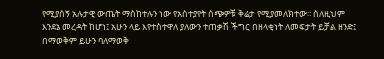የሚያሰኝ አሉታዊ ውጤት ማስከተሉን ነው የአስተያየት ሰጭዎቹ ቅሬታ የሚያመለክተው፡፡ ስለዚህም
እንደኔ መረዳት ከሆነ፤ አሁን ላይ እየተስተዋለ ያለውን ተጠቃሽ ችግር በዘላቂነት ለመፍታት ይቻል ዘንድ፤ በማወቅም ይሁን ባለማወቅ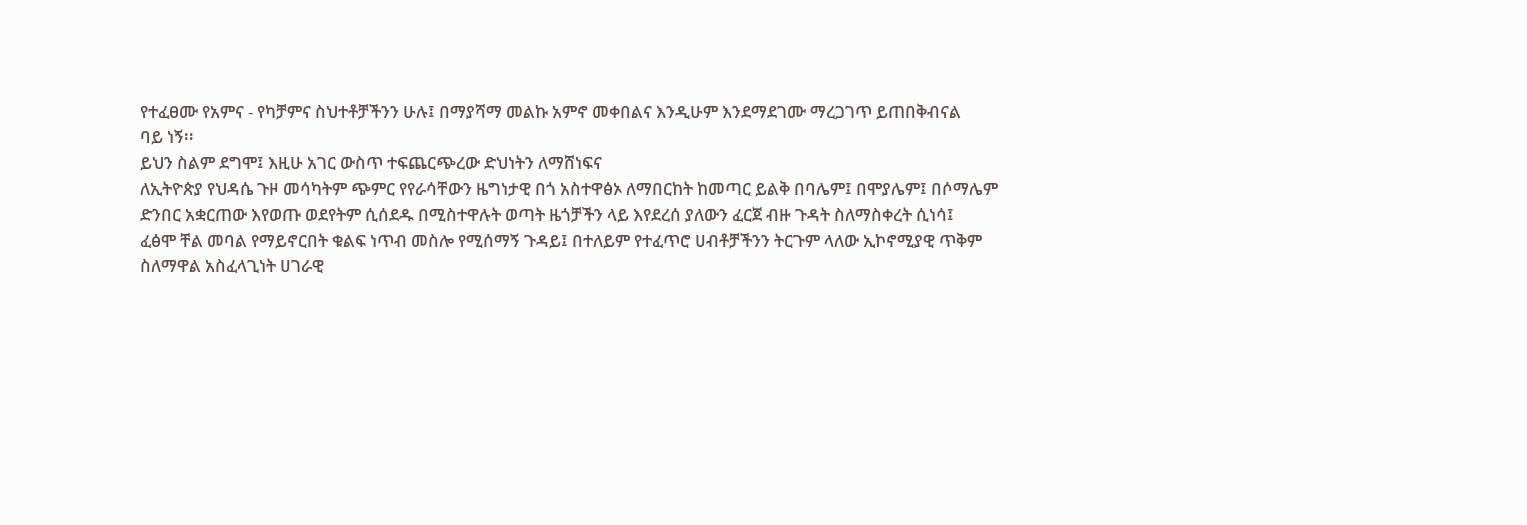የተፈፀሙ የአምና - የካቻምና ስህተቶቻችንን ሁሉ፤ በማያሻማ መልኩ አምኖ መቀበልና እንዲሁም እንደማደገሙ ማረጋገጥ ይጠበቅብናል
ባይ ነኝ፡፡
ይህን ስልም ደግሞ፤ እዚሁ አገር ውስጥ ተፍጨርጭረው ድህነትን ለማሸነፍና
ለኢትዮጵያ የህዳሴ ጉዞ መሳካትም ጭምር የየራሳቸውን ዜግነታዊ በጎ አስተዋፅኦ ለማበርከት ከመጣር ይልቅ በባሌም፤ በሞያሌም፤ በሶማሌም
ድንበር አቋርጠው እየወጡ ወደየትም ሲሰደዱ በሚስተዋሉት ወጣት ዜጎቻችን ላይ እየደረሰ ያለውን ፈርጀ ብዙ ጉዳት ስለማስቀረት ሲነሳ፤
ፈፅሞ ቸል መባል የማይኖርበት ቁልፍ ነጥብ መስሎ የሚሰማኝ ጉዳይ፤ በተለይም የተፈጥሮ ሀብቶቻችንን ትርጉም ላለው ኢኮኖሚያዊ ጥቅም
ስለማዋል አስፈላጊነት ሀገራዊ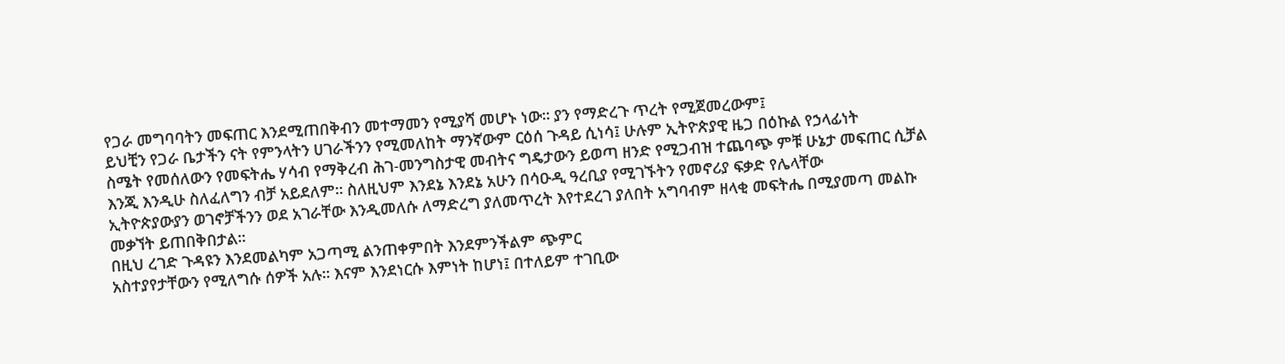የጋራ መግባባትን መፍጠር እንደሚጠበቅብን መተማመን የሚያሻ መሆኑ ነው፡፡ ያን የማድረጉ ጥረት የሚጀመረውም፤
ይህቺን የጋራ ቤታችን ናት የምንላትን ሀገራችንን የሚመለከት ማንኛውም ርዕሰ ጉዳይ ሲነሳ፤ ሁሉም ኢትዮጵያዊ ዜጋ በዕኩል የኃላፊነት
ስሜት የመሰለውን የመፍትሔ ሃሳብ የማቅረብ ሕገ-መንግስታዊ መብትና ግዴታውን ይወጣ ዘንድ የሚጋብዝ ተጨባጭ ምቹ ሁኔታ መፍጠር ሲቻል
እንጂ እንዲሁ ስለፈለግን ብቻ አይደለም፡፡ ስለዚህም እንደኔ እንደኔ አሁን በሳዑዲ ዓረቢያ የሚገኙትን የመኖሪያ ፍቃድ የሌላቸው
ኢትዮጵያውያን ወገኖቻችንን ወደ አገራቸው እንዲመለሱ ለማድረግ ያለመጥረት እየተደረገ ያለበት አግባብም ዘላቂ መፍትሔ በሚያመጣ መልኩ
መቃኘት ይጠበቅበታል፡፡
በዚህ ረገድ ጉዳዩን እንደመልካም አጋጣሚ ልንጠቀምበት እንደምንችልም ጭምር
አስተያየታቸውን የሚለግሱ ሰዎች አሉ፡፡ እናም እንደነርሱ እምነት ከሆነ፤ በተለይም ተገቢው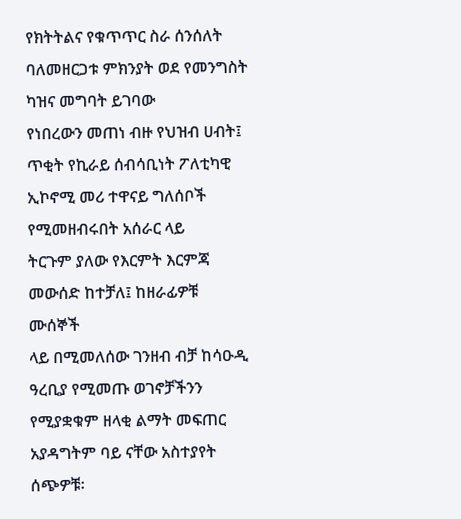የክትትልና የቁጥጥር ስራ ሰንሰለት ባለመዘርጋቱ ምክንያት ወደ የመንግስት ካዝና መግባት ይገባው
የነበረውን መጠነ ብዙ የህዝብ ሀብት፤ ጥቂት የኪራይ ሰብሳቢነት ፖለቲካዊ ኢኮኖሚ መሪ ተዋናይ ግለሰቦች የሚመዘብሩበት አሰራር ላይ
ትርጉም ያለው የእርምት እርምጃ መውሰድ ከተቻለ፤ ከዘራፊዎቹ ሙሰኞች
ላይ በሚመለሰው ገንዘብ ብቻ ከሳዑዲ ዓረቢያ የሚመጡ ወገኖቻችንን የሚያቋቁም ዘላቂ ልማት መፍጠር አያዳግትም ባይ ናቸው አስተያየት
ሰጭዎቹ፡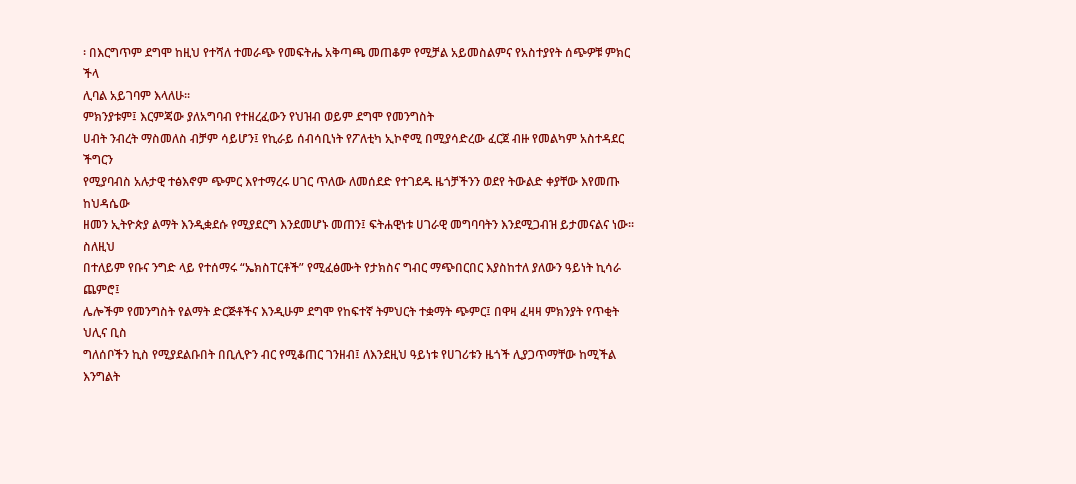፡ በእርግጥም ደግሞ ከዚህ የተሻለ ተመራጭ የመፍትሔ አቅጣጫ መጠቆም የሚቻል አይመስልምና የአስተያየት ሰጭዎቹ ምክር ችላ
ሊባል አይገባም እላለሁ፡፡
ምክንያቱም፤ እርምጃው ያለአግባብ የተዘረፈውን የህዝብ ወይም ደግሞ የመንግስት
ሀብት ንብረት ማስመለስ ብቻም ሳይሆን፤ የኪራይ ሰብሳቢነት የፖለቲካ ኢኮኖሚ በሚያሳድረው ፈርጀ ብዙ የመልካም አስተዳደር ችግርን
የሚያባብስ አሉታዊ ተፅእኖም ጭምር እየተማረሩ ሀገር ጥለው ለመሰደድ የተገደዱ ዜጎቻችንን ወደየ ትውልድ ቀያቸው እየመጡ ከህዳሴው
ዘመን ኢትዮጵያ ልማት እንዲቋደሱ የሚያደርግ እንደመሆኑ መጠን፤ ፍትሐዊነቱ ሀገራዊ መግባባትን እንደሚጋብዝ ይታመናልና ነው፡፡ ስለዚህ
በተለይም የቡና ንግድ ላይ የተሰማሩ “ኤክስፐርቶች” የሚፈፅሙት የታክስና ግብር ማጭበርበር እያስከተለ ያለውን ዓይነት ኪሳራ ጨምሮ፤
ሌሎችም የመንግስት የልማት ድርጅቶችና እንዲሁም ደግሞ የከፍተኛ ትምህርት ተቋማት ጭምር፤ በዋዛ ፈዛዛ ምክንያት የጥቂት ህሊና ቢስ
ግለሰቦችን ኪስ የሚያደልቡበት በቢሊዮን ብር የሚቆጠር ገንዘብ፤ ለእንደዚህ ዓይነቱ የሀገሪቱን ዜጎች ሊያጋጥማቸው ከሚችል እንግልት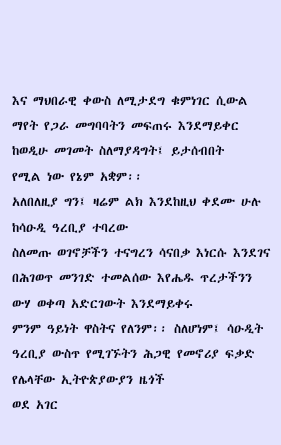እና ማህበራዊ ቀውስ ለሚታደግ ቁምነገር ሲውል ማየት የጋራ መግባባትን መፍጠሩ እንደማይቀር ከወዲሁ መገመት ስለማያዳግት፤ ይታሰብበት
የሚል ነው የኔም አቋም፡፡
አለበለዚያ ግን፤ ዛሬም ልክ እንደከዚህ ቀደሙ ሁሉ ከሳዑዲ ዓረቢያ ተባረው
ስለመጡ ወገኖቻችን ተናግረን ሳናበቃ እነርሱ እንደገና በሕገወጥ መንገድ ተመልሰው እየሔዱ ጥረታችንን ውሃ ወቀጣ አድርገውት እንደማይቀሩ
ምንም ዓይነት ዋስትና የለንም፡፡ ስለሆነም፤ ሳዑዲት ዓረቢያ ውስጥ የሚገኙትን ሕጋዊ የመኖሪያ ፍቃድ የሌላቸው ኢትዮጵያውያን ዜጎች
ወደ አገር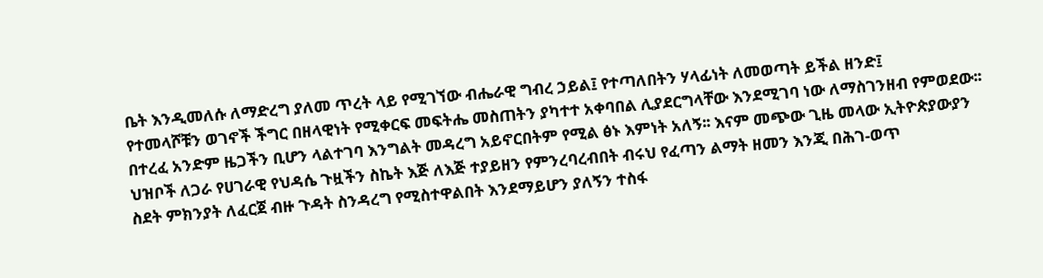ቤት እንዲመለሱ ለማድረግ ያለመ ጥረት ላይ የሚገኘው ብሔራዊ ግብረ ኃይል፤ የተጣለበትን ሃላፊነት ለመወጣት ይችል ዘንድ፤
የተመላሾቹን ወገኖች ችግር በዘላዊነት የሚቀርፍ መፍትሔ መስጠትን ያካተተ አቀባበል ሊያደርግላቸው እንደሚገባ ነው ለማስገንዘብ የምወደው፡፡
በተረፈ አንድም ዜጋችን ቢሆን ላልተገባ እንግልት መዳረግ አይኖርበትም የሚል ፅኑ እምነት አለኝ፡፡ እናም መጭው ጊዜ መላው ኢትዮጵያውያን
ህዝቦች ለጋራ የሀገራዊ የህዳሴ ጉዟችን ስኬት እጅ ለእጅ ተያይዘን የምንረባረብበት ብሩህ የፈጣን ልማት ዘመን እንጂ በሕገ-ወጥ
ስደት ምክንያት ለፈርጀ ብዙ ጉዳት ስንዳረግ የሚስተዋልበት እንደማይሆን ያለኝን ተስፋ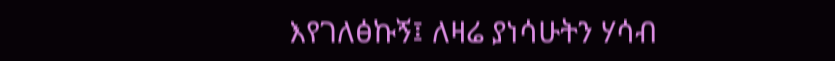እየገለፅኩኝ፤ ለዛሬ ያነሳሁትን ሃሳብ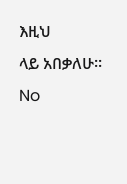እዚህ
ላይ አበቃለሁ፡፡
No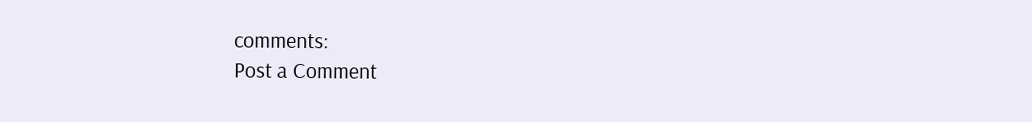comments:
Post a Comment